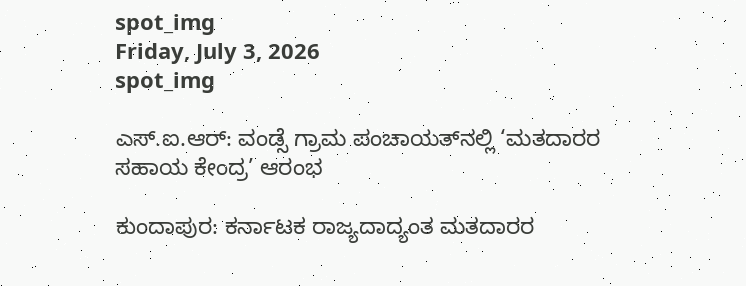spot_img
Friday, July 3, 2026
spot_img

ಎಸ್.ಐ.ಆರ್: ವಂಡ್ಸೆ ಗ್ರಾಮ ಪಂಚಾಯತ್‍ನಲ್ಲಿ ‘ಮತದಾರರ ಸಹಾಯ ಕೇಂದ್ರ’ ಆರಂಭ

ಕುಂದಾಪುರ: ಕರ್ನಾಟಕ ರಾಜ್ಯದಾದ್ಯಂತ ಮತದಾರರ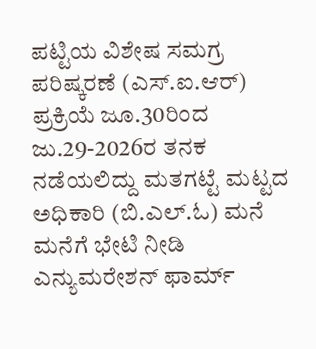ಪಟ್ಟಿಯ ವಿಶೇಷ ಸಮಗ್ರ ಪರಿಷ್ಕರಣೆ (ಎಸ್.ಐ.ಆರ್) ಪ್ರಕ್ರಿಯೆ ಜೂ.30ರಿಂದ ಜು.29-2026ರ ತನಕ ನಡೆಯಲಿದ್ದು ಮತಗಟ್ಟೆ ಮಟ್ಟದ ಅಧಿಕಾರಿ (ಬಿ.ಎಲ್.ಓ) ಮನೆ ಮನೆಗೆ ಭೇಟಿ ನೀಡಿ ಎನ್ಯುಮರೇಶನ್ ಫಾರ್ಮ್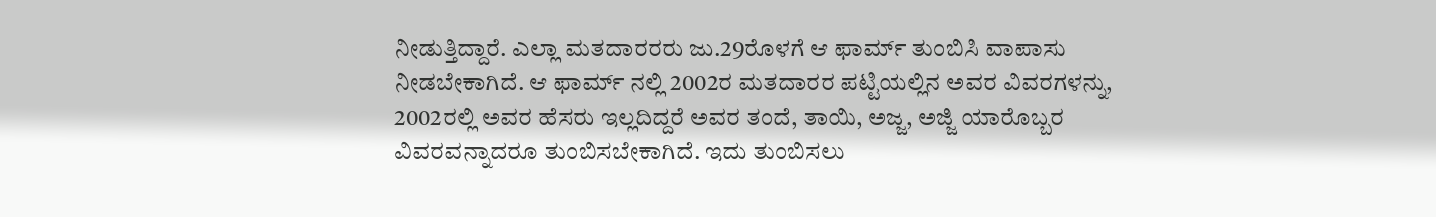ನೀಡುತ್ತಿದ್ದಾರೆ. ಎಲ್ಲಾ ಮತದಾರರರು ಜು.29ರೊಳಗೆ ಆ ಫಾರ್ಮ್ ತುಂಬಿಸಿ ವಾಪಾಸು ನೀಡಬೇಕಾಗಿದೆ. ಆ ಫಾರ್ಮ್ ನಲ್ಲಿ 2002ರ ಮತದಾರರ ಪಟ್ಟಿಯಲ್ಲಿನ ಅವರ ವಿವರಗಳನ್ನು, 2002ರಲ್ಲಿ ಅವರ ಹೆಸರು ಇಲ್ಲದಿದ್ದರೆ ಅವರ ತಂದೆ, ತಾಯಿ, ಅಜ್ಜ, ಅಜ್ಜಿ ಯಾರೊಬ್ಬರ ವಿವರವನ್ನಾದರೂ ತುಂಬಿಸಬೇಕಾಗಿದೆ. ಇದು ತುಂಬಿಸಲು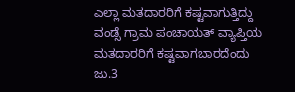ಎಲ್ಲಾ ಮತದಾರರಿಗೆ ಕಷ್ಟವಾಗುತ್ತಿದ್ದು ವಂಡ್ಸೆ ಗ್ರಾಮ ಪಂಚಾಯತ್ ವ್ಯಾಪ್ತಿಯ ಮತದಾರರಿಗೆ ಕಷ್ಟವಾಗಬಾರದೆಂದು ಜು.3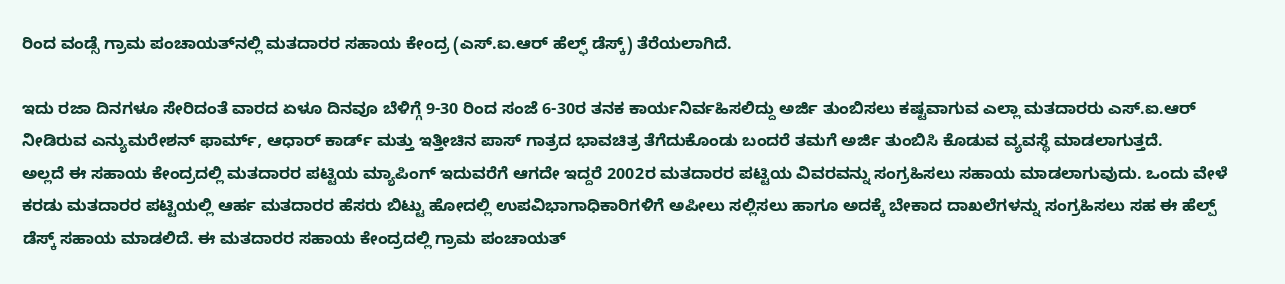ರಿಂದ ವಂಡ್ಸೆ ಗ್ರಾಮ ಪಂಚಾಯತ್‍ನಲ್ಲಿ ಮತದಾರರ ಸಹಾಯ ಕೇಂದ್ರ (ಎಸ್.ಐ.ಆರ್ ಹೆಲ್ಫ್ ಡೆಸ್ಕ್) ತೆರೆಯಲಾಗಿದೆ.

ಇದು ರಜಾ ದಿನಗಳೂ ಸೇರಿದಂತೆ ವಾರದ ಏಳೂ ದಿನವೂ ಬೆಳಿಗ್ಗೆ 9-30 ರಿಂದ ಸಂಜೆ 6-30ರ ತನಕ ಕಾರ್ಯನಿರ್ವಹಿಸಲಿದ್ದು ಅರ್ಜಿ ತುಂಬಿಸಲು ಕಷ್ಟವಾಗುವ ಎಲ್ಲಾ ಮತದಾರರು ಎಸ್.ಐ.ಆರ್ ನೀಡಿರುವ ಎನ್ಯುಮರೇಶನ್ ಫಾರ್ಮ್, ಆಧಾರ್ ಕಾರ್ಡ್ ಮತ್ತು ಇತ್ತೀಚಿನ ಪಾಸ್ ಗಾತ್ರದ ಭಾವಚಿತ್ರ ತೆಗೆದುಕೊಂಡು ಬಂದರೆ ತಮಗೆ ಅರ್ಜಿ ತುಂಬಿಸಿ ಕೊಡುವ ವ್ಯವಸ್ಥೆ ಮಾಡಲಾಗುತ್ತದೆ.
ಅಲ್ಲದೆ ಈ ಸಹಾಯ ಕೇಂದ್ರದಲ್ಲಿ ಮತದಾರರ ಪಟ್ಟಿಯ ಮ್ಯಾಪಿಂಗ್ ಇದುವರೆಗೆ ಆಗದೇ ಇದ್ದರೆ 2002ರ ಮತದಾರರ ಪಟ್ಟಿಯ ವಿವರವನ್ನು ಸಂಗ್ರಹಿಸಲು ಸಹಾಯ ಮಾಡಲಾಗುವುದು. ಒಂದು ವೇಳೆ ಕರಡು ಮತದಾರರ ಪಟ್ಟಿಯಲ್ಲಿ ಆರ್ಹ ಮತದಾರರ ಹೆಸರು ಬಿಟ್ಟು ಹೋದಲ್ಲಿ ಉಪವಿಭಾಗಾಧಿಕಾರಿಗಳಿಗೆ ಅಪೀಲು ಸಲ್ಲಿಸಲು ಹಾಗೂ ಅದಕ್ಕೆ ಬೇಕಾದ ದಾಖಲೆಗಳನ್ನು ಸಂಗ್ರಹಿಸಲು ಸಹ ಈ ಹೆಲ್ಪ್ ಡೆಸ್ಕ್ ಸಹಾಯ ಮಾಡಲಿದೆ. ಈ ಮತದಾರರ ಸಹಾಯ ಕೇಂದ್ರದಲ್ಲಿ ಗ್ರಾಮ ಪಂಚಾಯತ್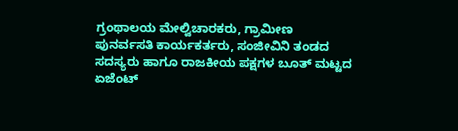ಗ್ರಂಥಾಲಯ ಮೇಲ್ವಿಚಾರಕರು, ಗ್ರಾಮೀಣ ಪುನರ್ವಸತಿ ಕಾರ್ಯಕರ್ತರು, ಸಂಜೀವಿನಿ ತಂಡದ ಸದಸ್ಯರು ಹಾಗೂ ರಾಜಕೀಯ ಪಕ್ಷಗಳ ಬೂತ್ ಮಟ್ಟದ ಏಜೆಂಟ್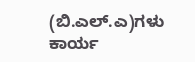(ಬಿ.ಎಲ್.ಎ)ಗಳು ಕಾರ್ಯ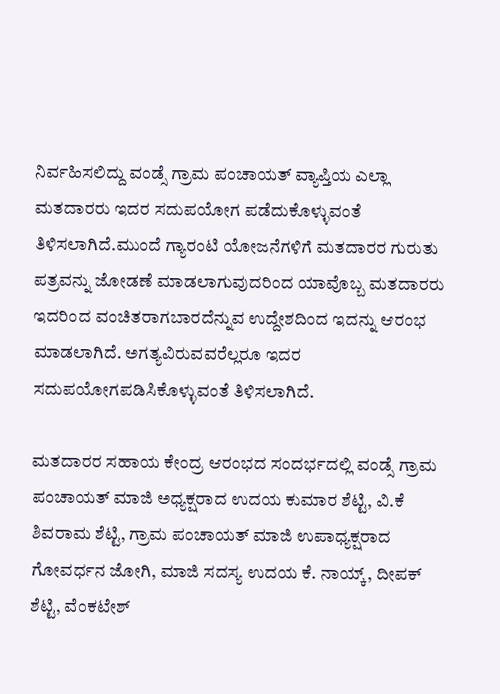ನಿರ್ವಹಿಸಲಿದ್ದು ವಂಡ್ಸೆ ಗ್ರಾಮ ಪಂಚಾಯತ್ ವ್ಯಾಪ್ತಿಯ ಎಲ್ಲಾ ಮತದಾರರು ಇದರ ಸದುಪಯೋಗ ಪಡೆದುಕೊಳ್ಳುವಂತೆ ತಿಳಿಸಲಾಗಿದೆ.ಮುಂದೆ ಗ್ಯಾರಂಟಿ ಯೋಜನೆಗಳಿಗೆ ಮತದಾರರ ಗುರುತು ಪತ್ರವನ್ನು ಜೋಡಣೆ ಮಾಡಲಾಗುವುದರಿಂದ ಯಾವೊಬ್ಬ ಮತದಾರರು ಇದರಿಂದ ವಂಚಿತರಾಗಬಾರದೆನ್ನುವ ಉದ್ದೇಶದಿಂದ ಇದನ್ನು ಆರಂಭ ಮಾಡಲಾಗಿದೆ. ಅಗತ್ಯವಿರುವವರೆಲ್ಲರೂ ಇದರ ಸದುಪಯೋಗಪಡಿಸಿಕೊಳ್ಳುವಂತೆ ತಿಳಿಸಲಾಗಿದೆ.

ಮತದಾರರ ಸಹಾಯ ಕೇಂದ್ರ ಆರಂಭದ ಸಂದರ್ಭದಲ್ಲಿ ವಂಡ್ಸೆ ಗ್ರಾಮ ಪಂಚಾಯತ್ ಮಾಜಿ ಅಧ್ಯಕ್ಷರಾದ ಉದಯ ಕುಮಾರ ಶೆಟ್ಟಿ, ವಿ.ಕೆ ಶಿವರಾಮ ಶೆಟ್ಟಿ, ಗ್ರಾಮ ಪಂಚಾಯತ್ ಮಾಜಿ ಉಪಾಧ್ಯಕ್ಷರಾದ ಗೋವರ್ಧನ ಜೋಗಿ, ಮಾಜಿ ಸದಸ್ಯ ಉದಯ ಕೆ. ನಾಯ್ಕ್, ದೀಪಕ್ ಶೆಟ್ಟಿ, ವೆಂಕಟೇಶ್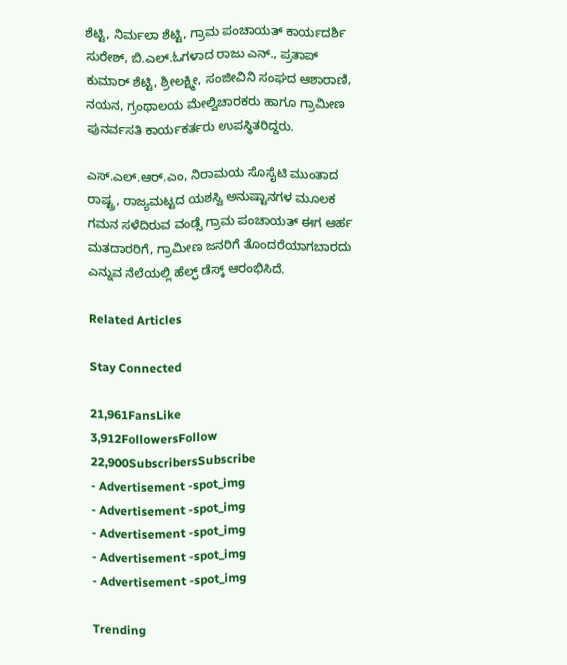ಶೆಟ್ಟಿ, ನಿರ್ಮಲಾ ಶೆಟ್ಟಿ, ಗ್ರಾಮ ಪಂಚಾಯತ್ ಕಾರ್ಯದರ್ಶಿ ಸುರೇಶ್, ಬಿ.ಎಲ್.ಓಗಳಾದ ರಾಜು ಎನ್., ಪ್ರತಾಪ್ ಕುಮಾರ್ ಶೆಟ್ಟಿ, ಶ್ರೀಲಕ್ಷ್ಮೀ, ಸಂಜೀವಿನಿ ಸಂಘದ ಆಶಾರಾಣಿ, ನಯನ, ಗ್ರಂಥಾಲಯ ಮೇಲ್ವಿಚಾರಕರು ಹಾಗೂ ಗ್ರಾಮೀಣ ಪುನರ್ವಸತಿ ಕಾರ್ಯಕರ್ತರು ಉಪಸ್ಥಿತರಿದ್ದರು.

ಎಸ್.ಎಲ್.ಆರ್.ಎಂ, ನಿರಾಮಯ ಸೊಸೈಟಿ ಮುಂತಾದ ರಾಷ್ಟ್ರ, ರಾಜ್ಯಮಟ್ಟದ ಯಶಸ್ವಿ ಅನುಷ್ಟಾನಗಳ ಮೂಲಕ ಗಮನ ಸಳೆದಿರುವ ವಂಡ್ಸೆ ಗ್ರಾಮ ಪಂಚಾಯತ್ ಈಗ ಆರ್ಹ ಮತದಾರರಿಗೆ, ಗ್ರಾಮೀಣ ಜನರಿಗೆ ತೊಂದರೆಯಾಗಬಾರದು ಎನ್ನುವ ನೆಲೆಯಲ್ಲಿ ಹೆಲ್ಫ್ ಡೆಸ್ಕ್ ಆರಂಭಿಸಿದೆ.

Related Articles

Stay Connected

21,961FansLike
3,912FollowersFollow
22,900SubscribersSubscribe
- Advertisement -spot_img
- Advertisement -spot_img
- Advertisement -spot_img
- Advertisement -spot_img
- Advertisement -spot_img

Trending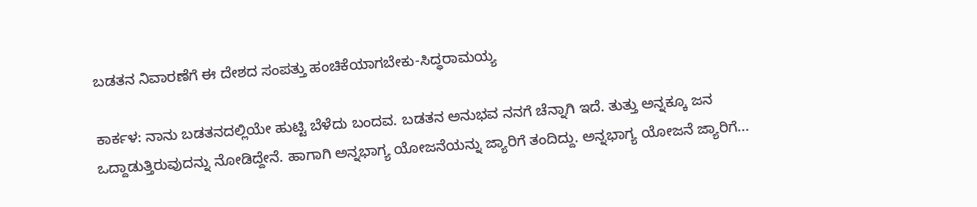ಬಡತನ ನಿವಾರಣೆಗೆ ಈ ದೇಶದ ಸಂಪತ್ತು ಹಂಚಿಕೆಯಾಗಬೇಕು-ಸಿದ್ಧರಾಮಯ್ಯ

ಕಾರ್ಕಳ: ನಾನು ಬಡತನದಲ್ಲಿಯೇ ಹುಟ್ಟಿ ಬೆಳೆದು ಬಂದವ. ಬಡತನ ಅನುಭವ ನನಗೆ ಚೆನ್ನಾಗಿ ಇದೆ. ತುತ್ತು ಅನ್ನಕ್ಕೂ ಜನ ಒದ್ದಾಡುತ್ತಿರುವುದನ್ನು ನೋಡಿದ್ದೇನೆ. ಹಾಗಾಗಿ ಅನ್ನಭಾಗ್ಯ ಯೋಜನೆಯನ್ನು ಜ್ಯಾರಿಗೆ ತಂದಿದ್ದು. ಅನ್ನಭಾಗ್ಯ ಯೋಜನೆ ಜ್ಯಾರಿಗೆ...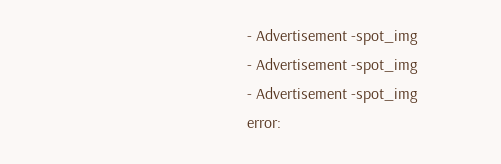- Advertisement -spot_img
- Advertisement -spot_img
- Advertisement -spot_img
error: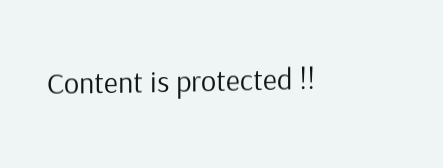Content is protected !!